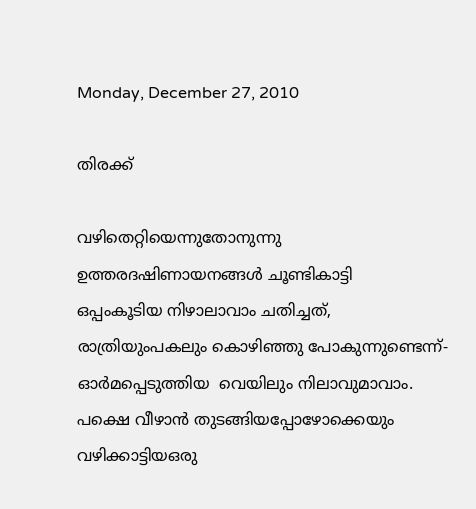Monday, December 27, 2010

തിരക്ക്

വഴിതെറ്റിയെന്നുതോനുന്നു
ഉത്തരദഷിണായനങ്ങള്‍ ചൂണ്ടികാട്ടി
ഒപ്പംകൂടിയ നിഴാലാവാം ചതിച്ചത്,
രാത്രിയുംപകലും കൊഴിഞ്ഞു പോകുന്നുണ്ടെന്ന്-
ഓര്‍മപ്പെടുത്തിയ  വെയിലും നിലാവുമാവാം.
പക്ഷെ വീഴാന്‍ തുടങ്ങിയപ്പോഴോക്കെയും
വഴിക്കാട്ടിയഒരു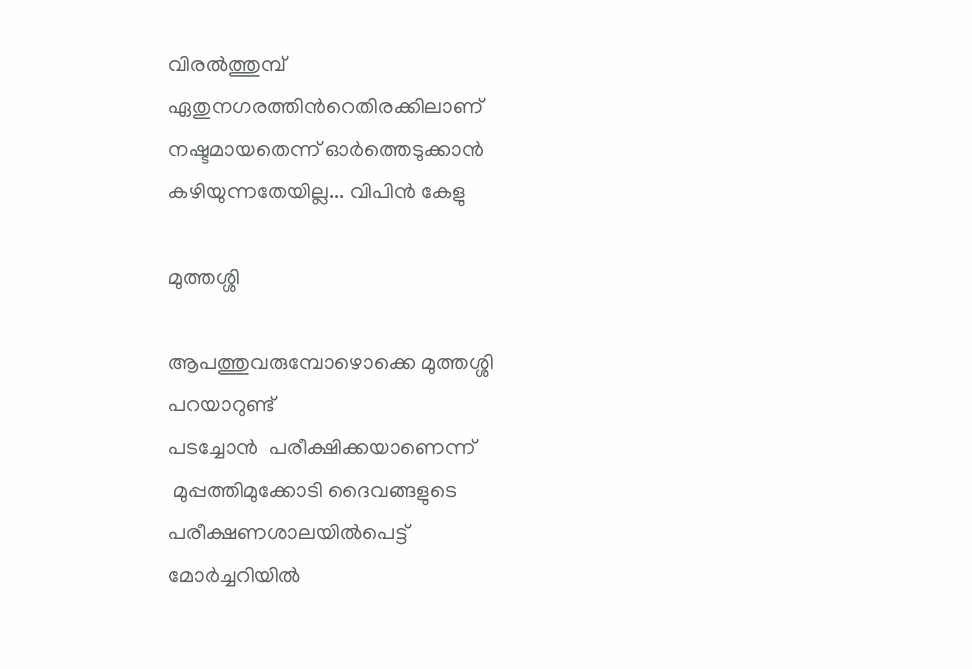വിരല്‍ത്തുമ്പ്
ഏതുനഗരത്തിന്‍റെതിരക്കിലാണ്
നഷ്ടമായതെന്ന് ഓര്‍ത്തെടുക്കാന്‍ കഴിയുന്നതേയില്ല... വിപിന്‍ കേളു

മുത്തശ്ശി

ആപത്തുവരുമ്പോഴൊക്കെ മുത്തശ്ശി പറയാറുണ്ട്
പടച്ചോന്‍  പരീക്ഷിക്കയാണെന്ന്
 മുപ്പത്തിമുക്കോടി ദൈവങ്ങളുടെ
പരീക്ഷണശാലയില്‍പെട്ട്
മോര്‍ച്ചറിയില്‍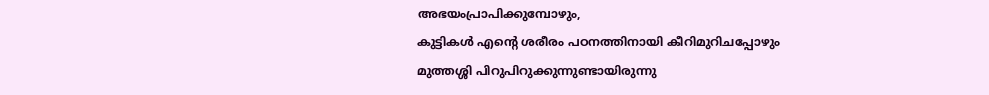അഭയംപ്രാപിക്കുമ്പോഴും,
കുട്ടികള്‍ എന്‍റെ ശരീരം പഠനത്തിനായി കീറിമുറിചപ്പോഴും
മുത്തശ്ശി പിറുപിറുക്കുന്നുണ്ടായിരുന്നു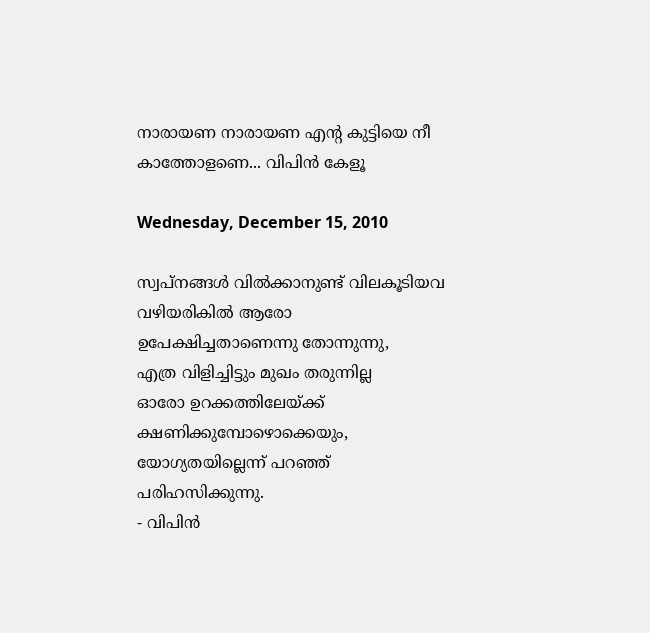നാരായണ നാരായണ എന്‍റ കുട്ടിയെ നീ കാത്തോളണെ... വിപിന്‍ കേളൂ

Wednesday, December 15, 2010

സ്വപ്‌നങ്ങള്‍ വില്‍ക്കാനുണ്ട് വിലകൂടിയവ
വഴിയരികില്‍ ആരോ ഉപേക്ഷിച്ചതാണെന്നു തോന്നുന്നു,
എത്ര വിളിച്ചിട്ടും മുഖം തരുന്നില്ല
ഓരോ ഉറക്കത്തിലേയ്ക്ക് ക്ഷണിക്കുമ്പോഴൊക്കെയും,
യോഗ്യതയില്ലെന്ന് പറഞ്ഞ് പരിഹസിക്കുന്നു.
- വിപിന്‍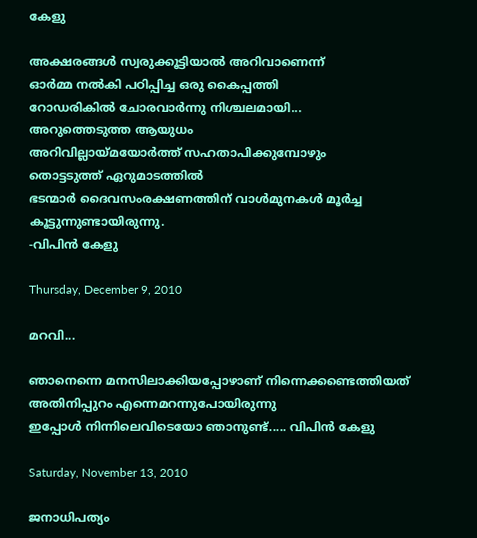കേളു

അക്ഷരങ്ങള്‍ സ്വരുക്കൂട്ടിയാല്‍ അറിവാണെന്ന്
ഓര്‍മ്മ നല്‍കി പഠിപ്പിച്ച ഒരു കൈപ്പത്തി
റോഡരികില്‍ ചോരവാര്‍ന്നു നിശ്ചലമായി...
അറുത്തെടുത്ത ആയുധം
അറിവില്ലായ്മയോര്‍ത്ത്‌ സഹതാപിക്കുമ്പോഴും
തൊട്ടടുത്ത്‌ ഏറുമാടത്തില്‍
ഭടന്മാര്‍ ദൈവസംരക്ഷണത്തിന് വാള്‍മുനകള്‍ മൂര്‍ച്ച കൂട്ടുന്നുണ്ടായിരുന്നു.
-വിപിന്‍ കേളു

Thursday, December 9, 2010

മറവി...

ഞാനെന്നെ മനസിലാക്കിയപ്പോഴാണ് നിന്നെക്കണ്ടെത്തിയത്
അതിനിപ്പുറം എന്നെമറന്നുപോയിരുന്നു
ഇപ്പോള്‍ നിന്നിലെവിടെയോ ഞാനുണ്ട്..... വിപിന്‍ കേളു

Saturday, November 13, 2010

ജനാധിപത്യം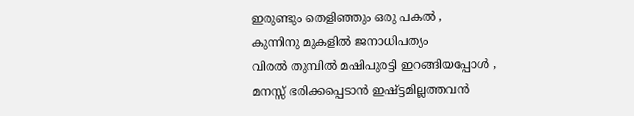ഇരുണ്ടും തെളിഞ്ഞും ഒരു പകല്‍ ,
കുന്നിനു മുകളില്‍ ജനാധിപത്യം
വിരല്‍ തുമ്പില്‍ മഷിപുരട്ടി ഇറങ്ങിയപ്പോള്‍ ,
മനസ്സ് ഭരിക്കപ്പെടാന്‍ ഇഷ്ട്ടമില്ലത്തവന്‍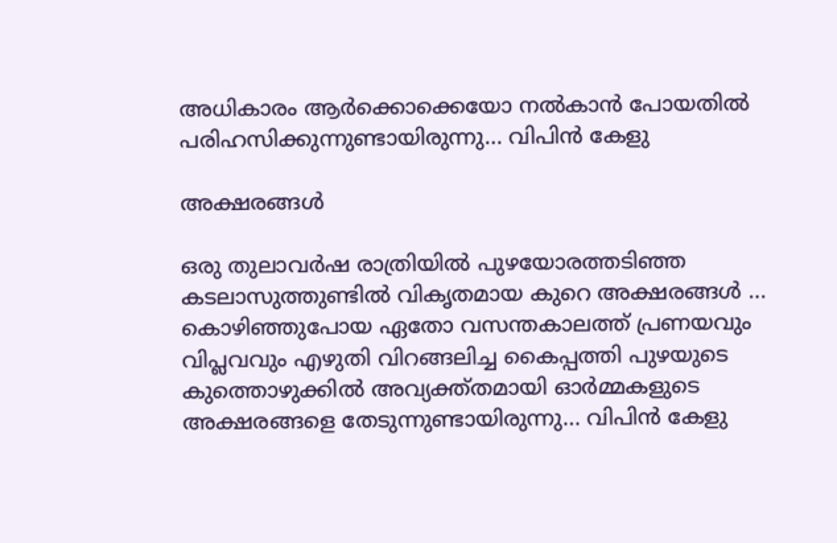അധികാരം ആര്‍ക്കൊക്കെയോ നല്‍കാന്‍ പോയതില്‍ പരിഹസിക്കുന്നുണ്ടായിരുന്നു... വിപിന്‍ കേളു

അക്ഷരങ്ങള്‍

ഒരു തുലാവര്‍ഷ രാത്രിയില്‍ പുഴയോരത്തടിഞ്ഞ കടലാസുത്തുണ്ടില്‍ വികൃതമായ കുറെ അക്ഷരങ്ങള്‍ ...
കൊഴിഞ്ഞുപോയ ഏതോ വസന്തകാലത്ത് പ്രണയവും വിപ്ലവവും എഴുതി വിറങ്ങലിച്ച കൈപ്പത്തി പുഴയുടെ കുത്തൊഴുക്കില്‍ അവ്യക്ത്തമായി ഓര്‍മ്മകളുടെ അക്ഷരങ്ങളെ തേടുന്നുണ്ടായിരുന്നു... വിപിന്‍ കേളു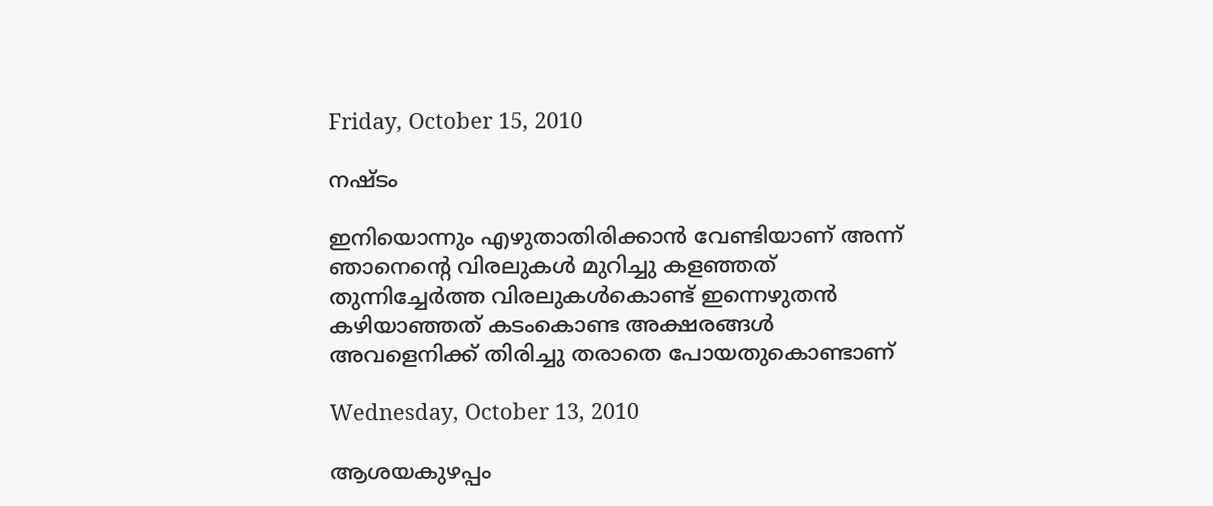Friday, October 15, 2010

നഷ്ടം

ഇനിയൊന്നും എഴുതാതിരിക്കാന്‍ വേണ്ടിയാണ് അന്ന് ഞാനെന്റെ വിരലുകള്‍ മുറിച്ചു കളഞ്ഞത് തുന്നിച്ചേര്‍ത്ത വിരലുകള്‍കൊണ്ട് ഇന്നെഴുതന്‍ കഴിയാഞ്ഞത് കടംകൊണ്ട അക്ഷരങ്ങള്‍ അവളെനിക്ക്‌ തിരിച്ചു തരാതെ പോയതുകൊണ്ടാണ്

Wednesday, October 13, 2010

ആശയകുഴപ്പം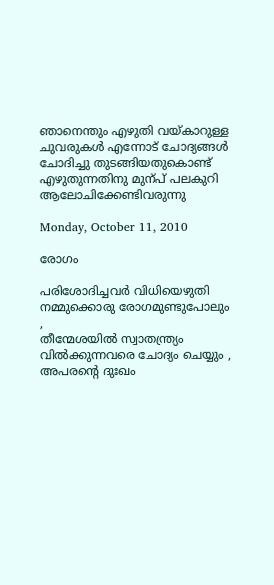ഞാനെന്തും എഴുതി വയ്കാറുള്ള ചുവരുകള്‍ എന്നോട് ചോദ്യങ്ങള്‍ ചോദിച്ചു തുടങ്ങിയതുകൊണ്ട് എഴുതുന്നതിനു മുന്പ് പലകുറി ആലോചിക്കേണ്ടിവരുന്നു

Monday, October 11, 2010

രോഗം

പരിശോദിച്ചവര്‍ വിധിയെഴുതി നമ്മുക്കൊരു രോഗമുണ്ടുപോലും ,
തീന്മേശയില്‍ സ്വാതന്ത്ര്യം വില്‍ക്കുന്നവരെ ചോദ്യം ചെയ്യും ,
അപരന്റെ ദുഃഖം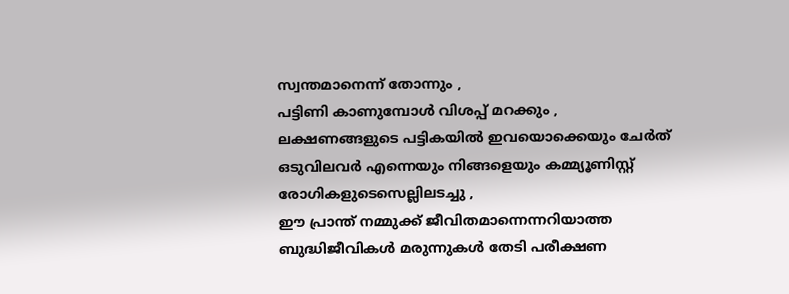സ്വന്തമാനെന്ന്‍ തോന്നും ,
പട്ടിണി കാണുമ്പോള്‍ വിശപ്പ്‌ മറക്കും ,
ലക്ഷണങ്ങളുടെ പട്ടികയില്‍ ഇവയൊക്കെയും ചേര്‍ത് ഒടുവിലവര്‍ എന്നെയും നിങ്ങളെയും കമ്മ്യൂണിസ്റ്റ്‌ രോഗികളുടെസെല്ലിലടച്ചു ,
ഈ പ്രാന്ത് നമ്മുക്ക് ജീവിതമാന്നെന്നറിയാത്ത ബുദ്ധിജീവികള്‍ മരുന്നുകള്‍ തേടി പരീക്ഷണ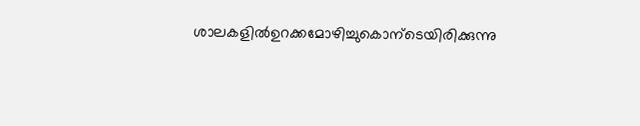ശാലകളില്‍ഉറക്കമോഴിച്ചുകൊന്ടെയിരിക്കുന്നു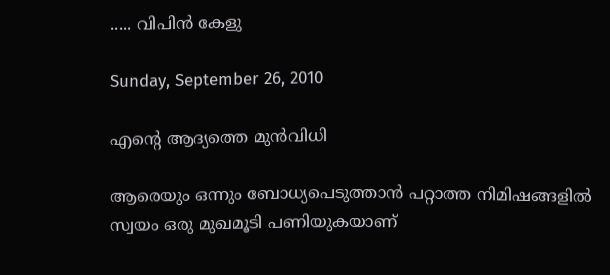..... വിപിന്‍ കേളു

Sunday, September 26, 2010

എന്റെ ആദ്യത്തെ മുന്‍വിധി

ആരെയും ഒന്നും ബോധ്യപെടുത്താന്‍ പറ്റാത്ത നിമിഷങ്ങളില്‍  സ്വയം ഒരു മുഖമൂടി പണിയുകയാണ്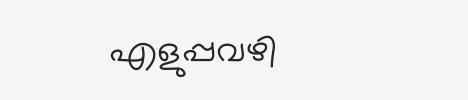എളുപ്പവഴി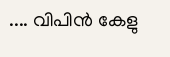.... വിപിന്‍ കേളു